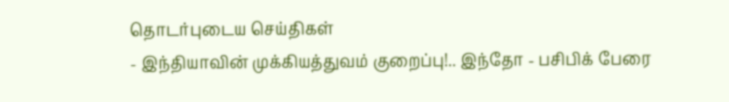தொடர்புடைய செய்திகள்
- இந்தியாவின் முக்கியத்துவம் குறைப்பு!.. இந்தோ - பசிபிக் பேரை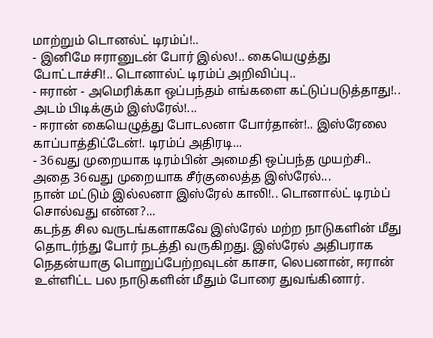மாற்றும் டொனல்ட் டிரம்ப்!..
- இனிமே ஈரானுடன் போர் இல்ல!.. கையெழுத்து போட்டாச்சி!.. டொனால்ட் டிரம்ப் அறிவிப்பு..
- ஈரான் - அமெரிக்கா ஒப்பந்தம் எங்களை கட்டுப்படுத்தாது!.. அடம் பிடிக்கும் இஸ்ரேல்!...
- ஈரான் கையெழுத்து போடலனா போர்தான்!.. இஸ்ரேலை காப்பாத்திட்டேன்!. டிரம்ப் அதிரடி...
- 36வது முறையாக டிரம்பின் அமைதி ஒப்பந்த முயற்சி.. அதை 36வது முறையாக சீர்குலைத்த இஸ்ரேல்...
நான் மட்டும் இல்லனா இஸ்ரேல் காலி!.. டொனால்ட் டிரம்ப் சொல்வது என்ன?...
கடந்த சில வருடங்களாகவே இஸ்ரேல் மற்ற நாடுகளின் மீது தொடர்ந்து போர் நடத்தி வருகிறது. இஸ்ரேல் அதிபராக நெதன்யாகு பொறுப்பேற்றவுடன் காசா, லெபனான், ஈரான் உள்ளிட்ட பல நாடுகளின் மீதும் போரை துவங்கினார்.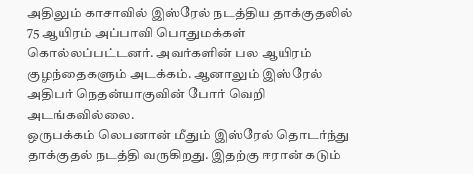அதிலும் காசாவில் இஸ்ரேல் நடத்திய தாக்குதலில் 75 ஆயிரம் அப்பாவி பொதுமக்கள் கொல்லப்பட்டனர். அவர்களின் பல ஆயிரம் குழந்தைகளும் அடக்கம். ஆனாலும் இஸ்ரேல் அதிபர் நெதன்யாகுவின் போர் வெறி அடங்கவில்லை.
ஒருபக்கம் லெபனான் மீதும் இஸ்ரேல் தொடர்ந்து தாக்குதல் நடத்தி வருகிறது. இதற்கு ஈரான் கடும்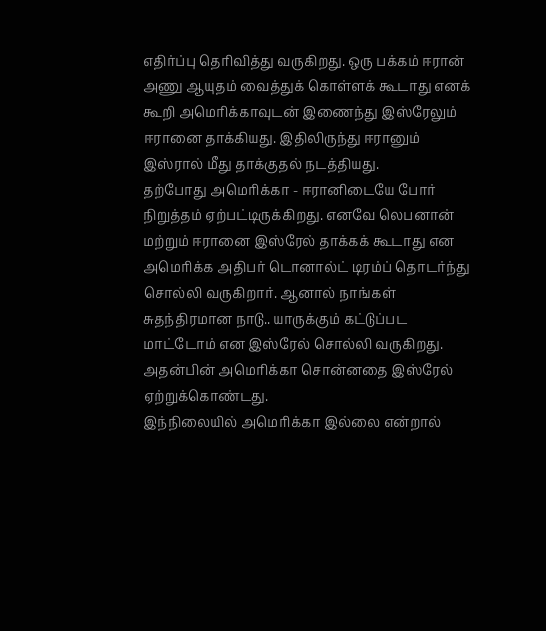எதிர்ப்பு தெரிவித்து வருகிறது. ஒரு பக்கம் ஈரான் அணு ஆயுதம் வைத்துக் கொள்ளக் கூடாது எனக் கூறி அமெரிக்காவுடன் இணைந்து இஸ்ரேலும் ஈரானை தாக்கியது. இதிலிருந்து ஈரானும் இஸ்ரால் மீது தாக்குதல் நடத்தியது.
தற்போது அமெரிக்கா - ஈரானிடையே போர் நிறுத்தம் ஏற்பட்டிருக்கிறது. எனவே லெபனான் மற்றும் ஈரானை இஸ்ரேல் தாக்கக் கூடாது என அமெரிக்க அதிபர் டொனால்ட் டிரம்ப் தொடர்ந்து சொல்லி வருகிறார். ஆனால் நாங்கள் சுதந்திரமான நாடு.. யாருக்கும் கட்டுப்பட மாட்டோம் என இஸ்ரேல் சொல்லி வருகிறது. அதன்பின் அமெரிக்கா சொன்னதை இஸ்ரேல் ஏற்றுக்கொண்டது.
இந்நிலையில் அமெரிக்கா இல்லை என்றால்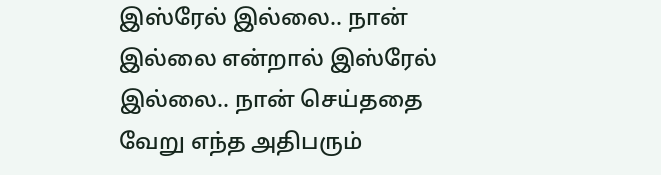இஸ்ரேல் இல்லை.. நான் இல்லை என்றால் இஸ்ரேல் இல்லை.. நான் செய்ததை வேறு எந்த அதிபரும்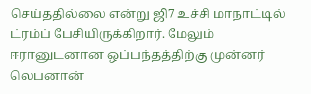செய்ததில்லை என்று ஜி7 உச்சி மாநாட்டில் ட்ரம்ப் பேசியிருக்கிறார். மேலும் ஈரானுடனான ஒப்பந்தத்திற்கு முன்னர் லெபனான்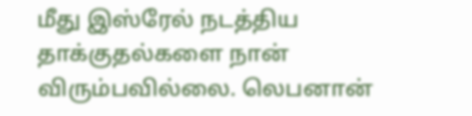மீது இஸ்ரேல் நடத்திய தாக்குதல்களை நான் விரும்பவில்லை. லெபனான்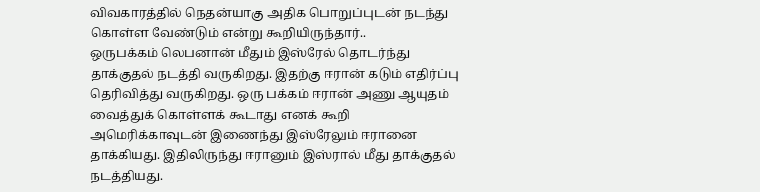விவகாரத்தில் நெதன்யாகு அதிக பொறுப்புடன் நடந்து கொள்ள வேண்டும் என்று கூறியிருந்தார்..
ஒருபக்கம் லெபனான் மீதும் இஸ்ரேல் தொடர்ந்து தாக்குதல் நடத்தி வருகிறது. இதற்கு ஈரான் கடும் எதிர்ப்பு தெரிவித்து வருகிறது. ஒரு பக்கம் ஈரான் அணு ஆயுதம் வைத்துக் கொள்ளக் கூடாது எனக் கூறி அமெரிக்காவுடன் இணைந்து இஸ்ரேலும் ஈரானை தாக்கியது. இதிலிருந்து ஈரானும் இஸ்ரால் மீது தாக்குதல் நடத்தியது.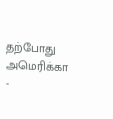தற்போது அமெரிக்கா -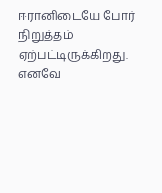ஈரானிடையே போர் நிறுத்தம் ஏற்பட்டிருக்கிறது. எனவே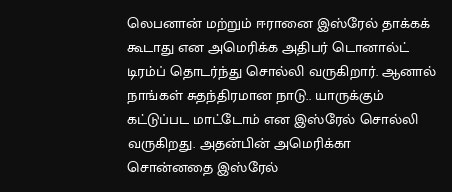லெபனான் மற்றும் ஈரானை இஸ்ரேல் தாக்கக் கூடாது என அமெரிக்க அதிபர் டொனால்ட் டிரம்ப் தொடர்ந்து சொல்லி வருகிறார். ஆனால் நாங்கள் சுதந்திரமான நாடு.. யாருக்கும் கட்டுப்பட மாட்டோம் என இஸ்ரேல் சொல்லி வருகிறது. அதன்பின் அமெரிக்கா சொன்னதை இஸ்ரேல்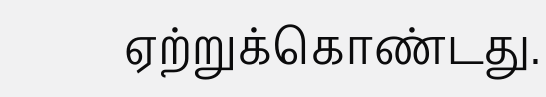ஏற்றுக்கொண்டது.